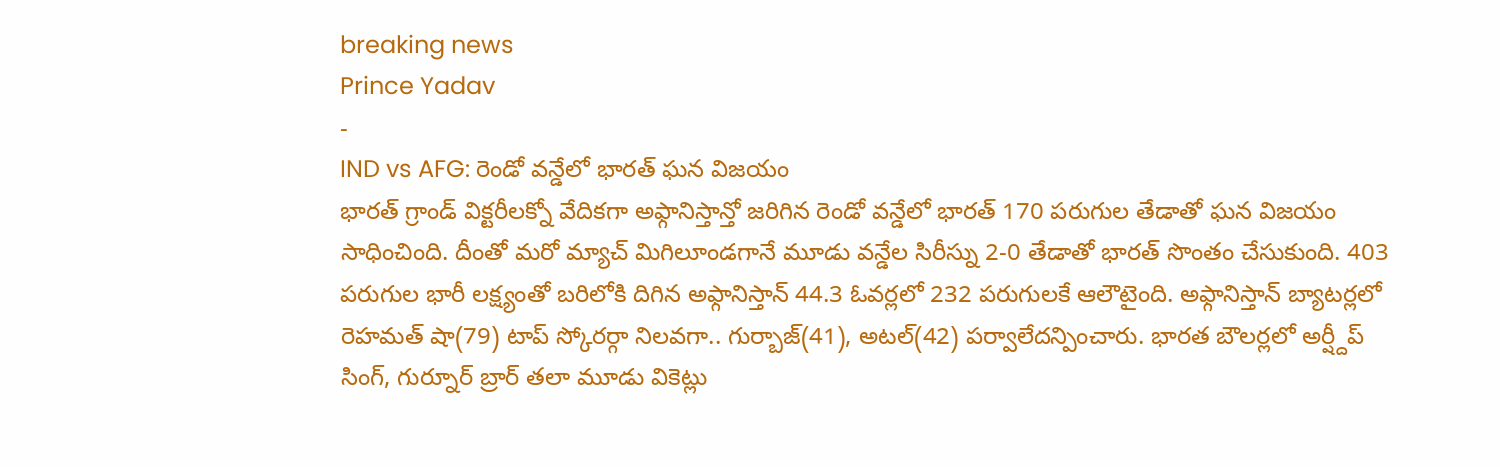breaking news
Prince Yadav
-
IND vs AFG: రెండో వన్డేలో భారత్ ఘన విజయం
భారత్ గ్రాండ్ విక్టరీలక్నో వేదికగా అఫ్గానిస్తాన్తో జరిగిన రెండో వన్డేలో భారత్ 170 పరుగుల తేడాతో ఘన విజయం సాధించింది. దీంతో మరో మ్యాచ్ మిగిలూండగానే మూడు వన్డేల సిరీస్ను 2-0 తేడాతో భారత్ సొంతం చేసుకుంది. 403 పరుగుల భారీ లక్ష్యంతో బరిలోకి దిగిన అఫ్గానిస్తాన్ 44.3 ఓవర్లలో 232 పరుగులకే ఆలౌటైంది. అఫ్గానిస్తాన్ బ్యాటర్లలో రెహమత్ షా(79) టాప్ స్కోరర్గా నిలవగా.. గుర్బాజ్(41), అటల్(42) పర్వాలేదన్పించారు. భారత బౌలర్లలో అర్ష్దీప్ సింగ్, గుర్నూర్ బ్రార్ తలా మూడు వికెట్లు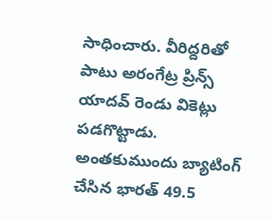సాధించారు. వీరిద్దరితో పాటు అరంగేట్ర ప్రిన్స్ యాదవ్ రెండు వికెట్లు పడగొట్టాడు. అంతకుముందు బ్యాటింగ్ చేసిన భారత్ 49.5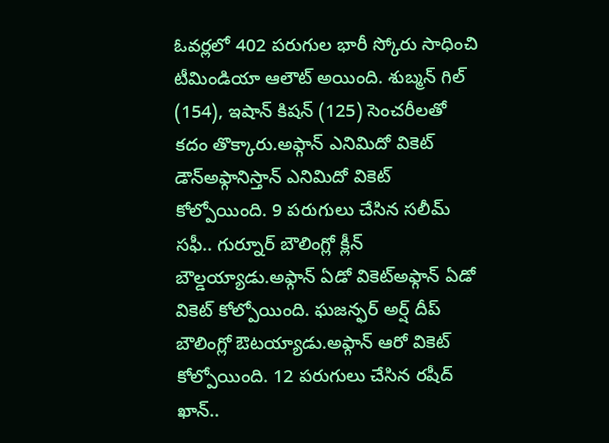ఓవర్లలో 402 పరుగుల భారీ స్కోరు సాధించి టీమిండియా ఆలౌట్ అయింది. శుబ్మన్ గిల్ (154), ఇషాన్ కిషన్ (125) సెంచరీలతో కదం తొక్కారు.అఫ్గాన్ ఎనిమిదో వికెట్ డౌన్అఫ్గానిస్తాన్ ఎనిమిదో వికెట్ కోల్పోయింది. 9 పరుగులు చేసిన సలీమ్ సఫీ.. గుర్నూర్ బౌలింగ్లో క్లీన్ బౌల్డయ్యాడు.అఫ్గాన్ ఏడో వికెట్అఫ్గాన్ ఏడో వికెట్ కోల్పోయింది. ఘజన్ఫర్ అర్ష్ దీప్ బౌలింగ్లో ఔటయ్యాడు.అఫ్గాన్ ఆరో వికెట్ కోల్పోయింది. 12 పరుగులు చేసిన రషీద్ ఖాన్..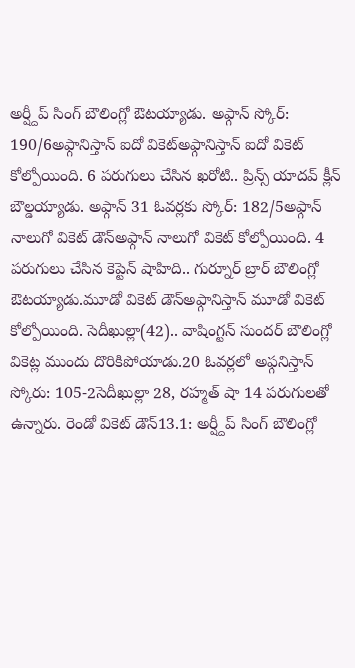అర్ష్దీప్ సింగ్ బౌలింగ్లో ఔటయ్యాడు. అఫ్గాన్ స్కోర్: 190/6అఫ్గానిస్తాన్ ఐదో వికెట్అఫ్గానిస్తాన్ ఐదో వికెట్ కోల్పోయింది. 6 పరుగులు చేసిన ఖరోటి.. ప్రిన్స్ యాదవ్ క్లీన్ బౌల్డయ్యాడు. అఫ్గాన్ 31 ఓవర్లకు స్కోర్: 182/5అఫ్గాన్ నాలుగో వికెట్ డౌన్అఫ్గాన్ నాలుగో వికెట్ కోల్పోయింది. 4 పరుగులు చేసిన కెప్టెన్ షాహిది.. గుర్నూర్ బ్రార్ బౌలింగ్లో ఔటయ్యాడు.మూడో వికెట్ డౌన్అఫ్గానిస్తాన్ మూడో వికెట్ కోల్పోయింది. సెదీఖుల్లా(42).. వాషింగ్టన్ సుందర్ బౌలింగ్లో వికెట్ల ముందు దొరికిపోయాడు.20 ఓవర్లలో అఫ్గనిస్తాన్ స్కోరు: 105-2సెదీఖుల్లా 28, రహ్మత్ షా 14 పరుగులతో ఉన్నారు. రెండో వికెట్ డౌన్13.1: అర్ష్దీప్ సింగ్ బౌలింగ్లో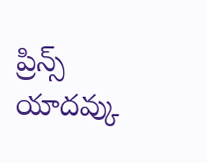ప్రిన్స్ యాదవ్కు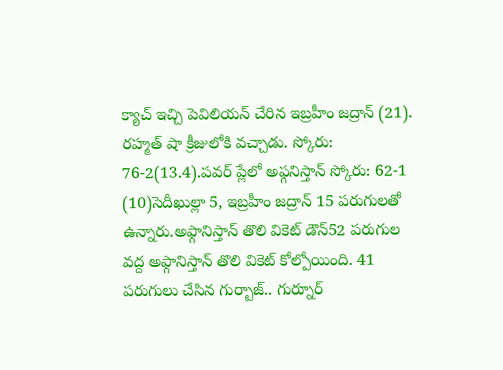క్యాచ్ ఇచ్చి పెవిలియన్ చేరిన ఇబ్రహీం జద్రాన్ (21). రహ్మత్ షా క్రీజులోకి వచ్చాడు. స్కోరు: 76-2(13.4).పవర్ ప్లేలో అఫ్గనిస్తాన్ స్కోరు: 62-1 (10)సెదీఖుల్లా 5, ఇబ్రహీం జద్రాన్ 15 పరుగులతో ఉన్నారు.అఫ్గానిస్తాన్ తొలి వికెట్ డౌన్52 పరుగుల వద్ద అఫ్గానిస్తాన్ తొలి వికెట్ కోల్పోయింది. 41 పరుగులు చేసిన గుర్బాజ్.. గుర్నూర్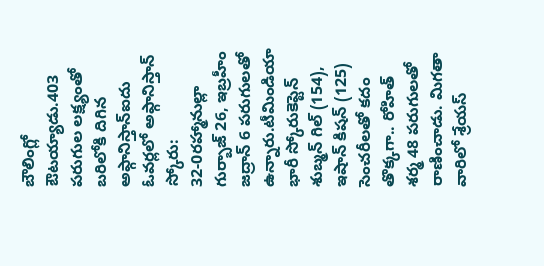బౌలింగ్లో ఔటయ్యాడు.403 పరుగుల లక్ష్యంతో బరిలోకి దిగిన అఫ్గానిస్తాన్ఐదు ఓవర్లలో అఫ్గానిస్తాన్ స్కోరు: 32-0రహ్మానుల్లా గుర్బాజ్ 26, ఇబ్రహీం జద్రాన్ 6 పరుగులతో ఉన్నారు.టీమిండియా భారీ స్కోరుకెప్టెన్ శుబ్మన్ గిల్ (154), ఇషాన్ కిషన్ (125) సెంచరీలతో కదం తొక్కగా.. రోహిత్ శర్మ 48 పరుగులతో రాణించాడు. మిగతా వారిలో శ్రేయస్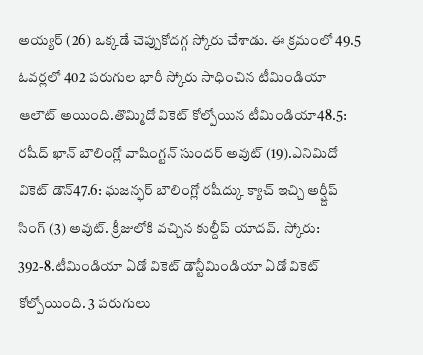అయ్యర్ (26) ఒక్కడే చెప్పుకోదగ్గ స్కోరు చేశాడు. ఈ క్రమంలో 49.5 ఓవర్లలో 402 పరుగుల భారీ స్కోరు సాధించిన టీమిండియా ఆలౌట్ అయింది.తొమ్మిదో వికెట్ కోల్పోయిన టీమిండియా48.5: రషీద్ ఖాన్ బౌలింగ్లో వాషింగ్టన్ సుందర్ అవుట్ (19).ఎనిమిదో వికెట్ డౌన్47.6: ఘజన్ఫర్ బౌలింగ్లో రషీద్కు క్యాచ్ ఇచ్చి అర్ష్దీప్ సింగ్ (3) అవుట్. క్రీజులోకి వచ్చిన కుల్దీప్ యాదవ్. స్కోరు: 392-8.టీమిండియా ఏడో వికెట్ డౌన్టీమిండియా ఏడో వికెట్ కోల్పోయింది. 3 పరుగులు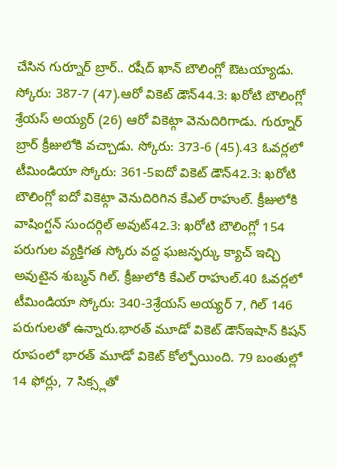చేసిన గుర్నూర్ బ్రార్.. రషీద్ ఖాన్ బౌలింగ్లో ఔటయ్యాడు. స్కోరు: 387-7 (47).ఆరో వికెట్ డౌన్44.3: ఖరోటి బౌలింగ్లో శ్రేయస్ అయ్యర్ (26) ఆరో వికెట్గా వెనుదిరిగాడు. గుర్నూర్ బ్రార్ క్రీజులోకి వచ్చాడు. స్కోరు: 373-6 (45).43 ఓవర్లలో టీమిండియా స్కోరు: 361-5ఐదో వికెట్ డౌన్42.3: ఖరోటి బౌలింగ్లో ఐదో వికెట్గా వెనుదిరిగిన కేఎల్ రాహుల్. క్రీజులోకి వాషింగ్టన్ సుందర్గిల్ అవుట్42.3: ఖరోటి బౌలింగ్లో 154 పరుగుల వ్యక్తిగత స్కోరు వద్ద ఘజన్ఫర్కు క్యాచ్ ఇచ్చి అవుటైన శుబ్మన్ గిల్. క్రీజులోకి కేఎల్ రాహుల్.40 ఓవర్లలో టీమిండియా స్కోరు: 340-3శ్రేయస్ అయ్యర్ 7, గిల్ 146 పరుగులతో ఉన్నారు.భారత్ మూడో వికెట్ డౌన్ఇషాన్ కిషన్ రూపంలో భారత్ మూడో వికెట్ కోల్పోయింది. 79 బంతుల్లో 14 ఫోర్లు, 7 సిక్స్లతో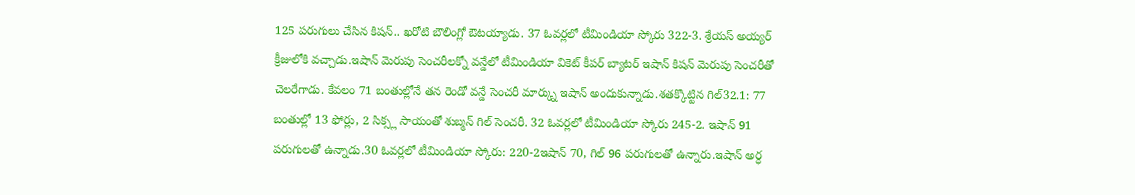125 పరుగులు చేసిన కిషన్.. ఖరోటి బౌలింగ్లో ఔటయ్యాడు. 37 ఓవర్లలో టీమిండియా స్కోరు 322-3. శ్రేయస్ అయ్యర్ క్రీజులోకి వచ్చాడు.ఇషాన్ మెరుపు సెంచరీలక్నో వన్డేలో టీమిండియా వికెట్ కీపర్ బ్యాటర్ ఇషాన్ కిషన్ మెరుపు సెంచరీతో చెలరేగాడు. కేవలం 71 బంతుల్లోనే తన రెండో వన్డే సెంచరీ మార్క్ను ఇషాన్ అందుకున్నాడు.శతక్కొట్టిన గిల్32.1: 77 బంతుల్లో 13 ఫోర్లు, 2 సిక్స్ల సాయంతో శుబ్మన్ గిల్ సెంచరీ. 32 ఓవర్లలో టీమిండియా స్కోరు 245-2. ఇషాన్ 91 పరుగులతో ఉన్నాడు.30 ఓవర్లలో టీమిండియా స్కోరు: 220-2ఇషాన్ 70, గిల్ 96 పరుగులతో ఉన్నారు.ఇషాన్ అర్ధ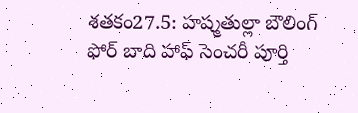శతకం27.5: హష్మతుల్లా బౌలింగ్ ఫోర్ బాది హాఫ్ సెంచరీ పూర్తి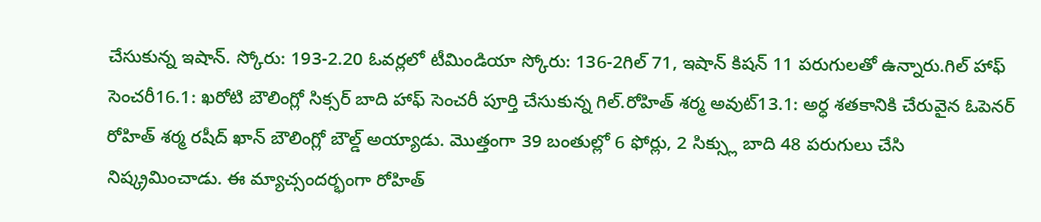చేసుకున్న ఇషాన్. స్కోరు: 193-2.20 ఓవర్లలో టీమిండియా స్కోరు: 136-2గిల్ 71, ఇషాన్ కిషన్ 11 పరుగులతో ఉన్నారు.గిల్ హాఫ్ సెంచరీ16.1: ఖరోటి బౌలింగ్లో సిక్సర్ బాది హాఫ్ సెంచరీ పూర్తి చేసుకున్న గిల్.రోహిత్ శర్మ అవుట్13.1: అర్ధ శతకానికి చేరువైన ఓపెనర్ రోహిత్ శర్మ రషీద్ ఖాన్ బౌలింగ్లో బౌల్డ్ అయ్యాడు. మొత్తంగా 39 బంతుల్లో 6 ఫోర్లు, 2 సిక్స్లు బాది 48 పరుగులు చేసి నిష్క్రమించాడు. ఈ మ్యాచ్సందర్భంగా రోహిత్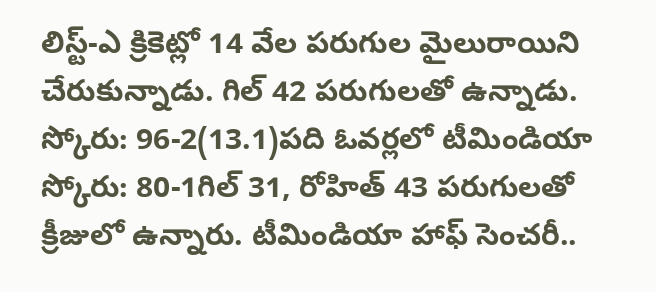లిస్ట్-ఎ క్రికెట్లో 14 వేల పరుగుల మైలురాయిని చేరుకున్నాడు. గిల్ 42 పరుగులతో ఉన్నాడు. స్కోరు: 96-2(13.1)పది ఓవర్లలో టీమిండియా స్కోరు: 80-1గిల్ 31, రోహిత్ 43 పరుగులతో క్రీజులో ఉన్నారు. టీమిండియా హాఫ్ సెంచరీ..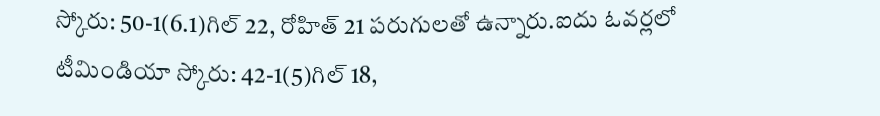స్కోరు: 50-1(6.1)గిల్ 22, రోహిత్ 21 పరుగులతో ఉన్నారు.ఐదు ఓవర్లలో టీమిండియా స్కోరు: 42-1(5)గిల్ 18,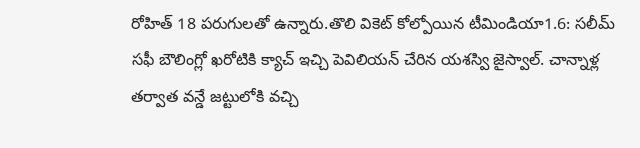రోహిత్ 18 పరుగులతో ఉన్నారు.తొలి వికెట్ కోల్పోయిన టీమిండియా1.6: సలీమ్ సఫీ బౌలింగ్లో ఖరోటికి క్యాచ్ ఇచ్చి పెవిలియన్ చేరిన యశస్వి జైస్వాల్. చాన్నాళ్ల తర్వాత వన్డే జట్టులోకి వచ్చి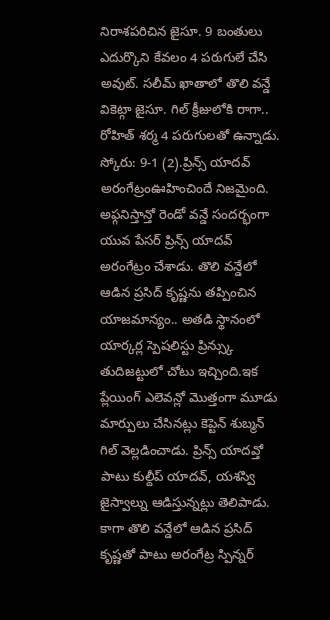నిరాశపరిచిన జైసూ. 9 బంతులు ఎదుర్కొని కేవలం 4 పరుగులే చేసి అవుట్. సలీమ్ ఖాతాలో తొలి వన్డే వికెట్గా జైసూ. గిల్ క్రీజులోకి రాగా.. రోహిత్ శర్మ 4 పరుగులతో ఉన్నాడు. స్కోరు: 9-1 (2).ప్రిన్స్ యాదవ్ అరంగేట్రంఊహించిందే నిజమైంది. అఫ్గనిస్తాన్తో రెండో వన్డే సందర్భంగా యువ పేసర్ ప్రిన్స్ యాదవ్ అరంగేట్రం చేశాడు. తొలి వన్డేలో ఆడిన ప్రసిద్ కృష్ణను తప్పించిన యాజమాన్యం.. అతడి స్థానంలో యార్కర్ల స్పెషలిస్టు ప్రిన్స్కు తుదిజట్టులో చోటు ఇచ్చింది.ఇక ప్లేయింగ్ ఎలెవన్లో మొత్తంగా మూడు మార్పులు చేసినట్లు కెప్టెన్ శుబ్మన్ గిల్ వెల్లడించాడు. ప్రిన్స్ యాదవ్తో పాటు కుల్దీప్ యాదవ్, యశస్వి జైస్వాల్ను ఆడిస్తున్నట్లు తెలిపాడు. కాగా తొలి వన్డేలో ఆడిన ప్రసిద్ కృష్ణతో పాటు అరంగేట్ర స్పిన్నర్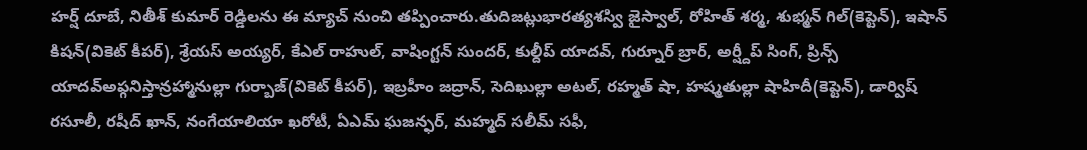హర్ష్ దూబే, నితీశ్ కుమార్ రెడ్డిలను ఈ మ్యాచ్ నుంచి తప్పించారు.తుదిజట్లుభారత్యశస్వి జైస్వాల్, రోహిత్ శర్మ, శుభ్మన్ గిల్(కెప్టెన్), ఇషాన్ కిషన్(వికెట్ కీపర్), శ్రేయస్ అయ్యర్, కేఎల్ రాహుల్, వాషింగ్టన్ సుందర్, కుల్దీప్ యాదవ్, గుర్నూర్ బ్రార్, అర్ష్దీప్ సింగ్, ప్రిన్స్ యాదవ్అఫ్గనిస్తాన్రహ్మానుల్లా గుర్బాజ్(వికెట్ కీపర్), ఇబ్రహీం జద్రాన్, సెదిఖుల్లా అటల్, రహ్మత్ షా, హష్మతుల్లా షాహిదీ(కెప్టెన్), డార్విష్ రసూలీ, రషీద్ ఖాన్, నంగేయాలియా ఖరోటీ, ఏఎమ్ ఘజన్ఫర్, మహ్మద్ సలీమ్ సఫీ,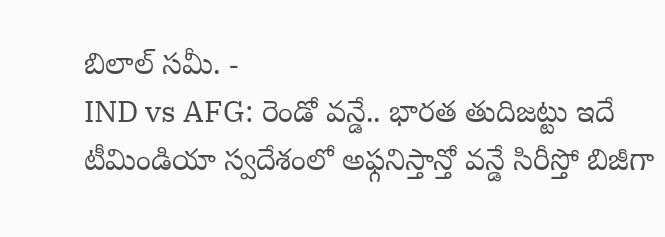బిలాల్ సమీ. -
IND vs AFG: రెండో వన్డే.. భారత తుదిజట్టు ఇదే
టీమిండియా స్వదేశంలో అఫ్గనిస్తాన్తో వన్డే సిరీస్తో బిజీగా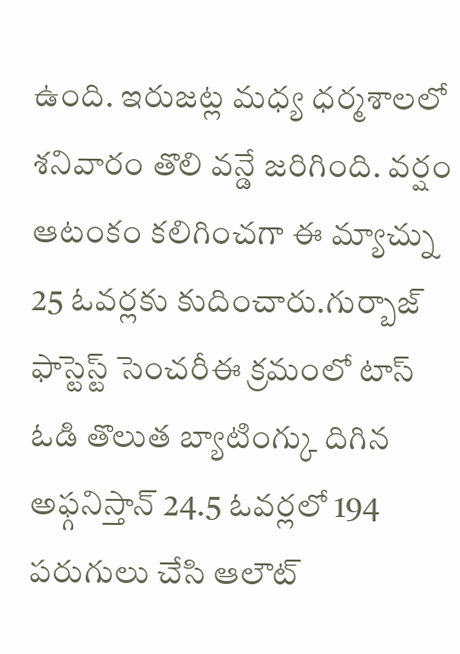ఉంది. ఇరుజట్ల మధ్య ధర్మశాలలో శనివారం తొలి వన్డే జరిగింది. వర్షం ఆటంకం కలిగించగా ఈ మ్యాచ్ను 25 ఓవర్లకు కుదించారు.గుర్బాజ్ ఫాస్టెస్ట్ సెంచరీఈ క్రమంలో టాస్ ఓడి తొలుత బ్యాటింగ్కు దిగిన అఫ్గనిస్తాన్ 24.5 ఓవర్లలో 194 పరుగులు చేసి ఆలౌట్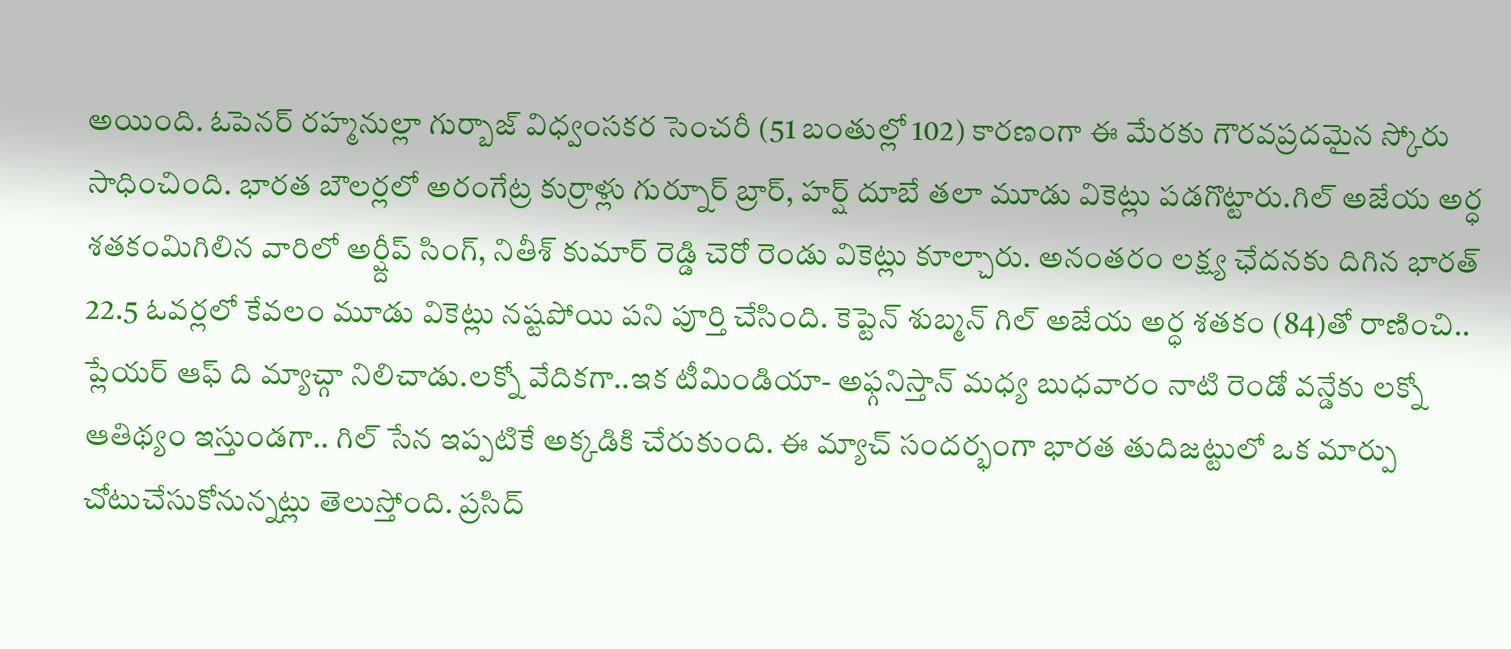అయింది. ఓపెనర్ రహ్మనుల్లా గుర్బాజ్ విధ్వంసకర సెంచరీ (51 బంతుల్లో 102) కారణంగా ఈ మేరకు గౌరవప్రదమైన స్కోరు సాధించింది. భారత బౌలర్లలో అరంగేట్ర కుర్రాళ్లు గుర్నూర్ బ్రార్, హర్ష్ దూబే తలా మూడు వికెట్లు పడగొట్టారు.గిల్ అజేయ అర్ధ శతకంమిగిలిన వారిలో అర్ష్దీప్ సింగ్, నితీశ్ కుమార్ రెడ్డి చెరో రెండు వికెట్లు కూల్చారు. అనంతరం లక్ష్య ఛేదనకు దిగిన భారత్ 22.5 ఓవర్లలో కేవలం మూడు వికెట్లు నష్టపోయి పని పూర్తి చేసింది. కెప్టెన్ శుబ్మన్ గిల్ అజేయ అర్ధ శతకం (84)తో రాణించి.. ప్లేయర్ ఆఫ్ ది మ్యాచ్గా నిలిచాడు.లక్నో వేదికగా..ఇక టీమిండియా- అఫ్గనిస్తాన్ మధ్య బుధవారం నాటి రెండో వన్డేకు లక్నో ఆతిథ్యం ఇస్తుండగా.. గిల్ సేన ఇప్పటికే అక్కడికి చేరుకుంది. ఈ మ్యాచ్ సందర్భంగా భారత తుదిజట్టులో ఒక మార్పు చోటుచేసుకోనున్నట్లు తెలుస్తోంది. ప్రసిద్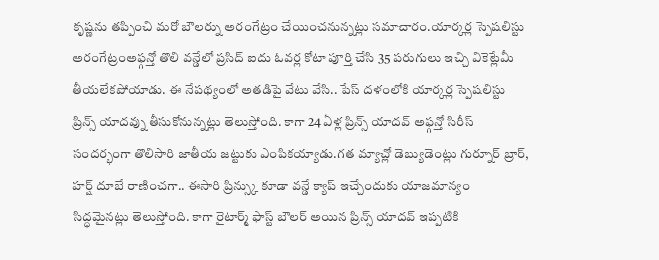కృష్ణను తప్పించి మరో బౌలర్ను అరంగేట్రం చేయించనున్నట్లు సమాచారం.యార్కర్ల స్పెషలిస్టు అరంగేట్రంఅఫ్గన్తో తొలి వన్డేలో ప్రసిద్ ఐదు ఓవర్ల కోటా పూర్తి చేసి 35 పరుగులు ఇచ్చి వికెట్లేమీ తీయలేకపోయాడు. ఈ నేపథ్యంలో అతడిపై వేటు వేసి.. పేస్ దళంలోకి యార్కర్ల స్పెషలిస్టు ప్రిన్స్ యాదవ్ను తీసుకోనున్నట్లు తెలుస్తోంది. కాగా 24 ఏళ్ల ప్రిన్స్ యాదవ్ అఫ్గన్తో సిరీస్ సందర్భంగా తొలిసారి జాతీయ జట్టుకు ఎంపికయ్యాడు.గత మ్యాచ్లో డెబ్యుడెంట్లు గుర్నూర్ బ్రార్, హర్ష్ దూబే రాణించగా.. ఈసారి ప్రిన్స్కు కూడా వన్డే క్యాప్ ఇచ్చేందుకు యాజమాన్యం సిద్ధమైనట్లు తెలుస్తోంది. కాగా రైటార్మ్ ఫాస్ట్ బౌలర్ అయిన ప్రిన్స్ యాదవ్ ఇప్పటికి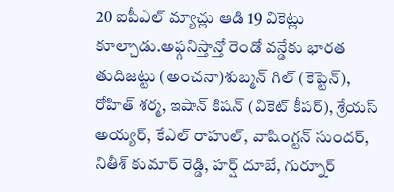20 ఐపీఎల్ మ్యాచ్లు ఆడి 19 వికెట్లు కూల్చాడు.అఫ్గనిస్తాన్తో రెండో వన్డేకు భారత తుదిజట్టు (అంచనా)శుబ్మన్ గిల్ (కెప్టెన్), రోహిత్ శర్మ, ఇషాన్ కిషన్ (వికెట్ కీపర్), శ్రేయస్ అయ్యర్, కేఎల్ రాహుల్, వాషింగ్టన్ సుందర్, నితీశ్ కుమార్ రెడ్డి, హర్ష్ దూబే, గుర్నూర్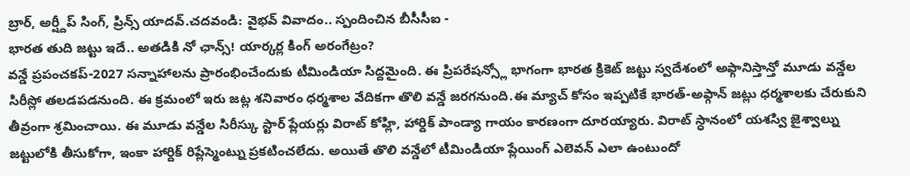బ్రార్, అర్ష్దీప్ సింగ్, ప్రిన్స్ యాదవ్.చదవండి: వైభవ్ వివాదం.. స్పందించిన బీసీసీఐ -
భారత తుది జట్టు ఇదే.. అతడికి నో ఛాన్స్! యార్కర్ల కింగ్ అరంగేట్రం?
వన్డే ప్రపంచకప్-2027 సన్నాహాలను ప్రారంభించేందుకు టీమిండియా సిద్దమైంది. ఈ ప్రిపరేషన్స్లో భాగంగా భారత క్రికెట్ జట్టు స్వదేశంలో అఫ్గానిస్తాన్తో మూడు వన్డేల సిరీస్లో తలడపడనుంది. ఈ క్రమంలో ఇరు జట్ల శనివారం ధర్మశాల వేదికగా తొలి వన్డే జరగనుంది.ఈ మ్యాచ్ కోసం ఇప్పటికే భారత్-అఫ్గాన్ జట్లు ధర్మశాలకు చేరుకుని తీవ్రంగా శ్రమించాయి. ఈ మూడు వన్డేల సిరీస్కు స్టార్ ప్లేయర్లు విరాట్ కోహ్లి, హార్దిక్ పాండ్యా గాయం కారణంగా దూరయ్యారు. విరాట్ స్ధానంలో యశస్వి జైశ్వాల్ను జట్టులోకి తీసుకోగా, ఇంకా హార్దిక్ రిప్లేస్మెంట్ను ప్రకటించలేదు. అయితే తొలి వన్డేలో టీమిండియా ప్లేయింగ్ ఎలెవన్ ఎలా ఉంటుందో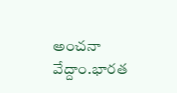అంచనా వేద్దాం.భారత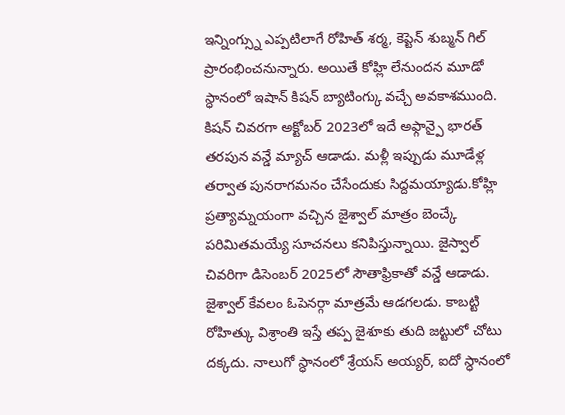ఇన్నింగ్స్ను ఎప్పటిలాగే రోహిత్ శర్మ, కెప్టెన్ శుబ్మన్ గిల్ ప్రారంభించనున్నారు. అయితే కోహ్లి లేనుందన మూడో స్ధానంలో ఇషాన్ కిషన్ బ్యాటింగ్కు వచ్చే అవకాశముంది. కిషన్ చివరగా అక్టోబర్ 2023లో ఇదే అఫ్గాన్పై భారత్ తరపున వన్డే మ్యాచ్ ఆడాడు. మళ్లీ ఇప్పుడు మూడేళ్ల తర్వాత పునరాగమనం చేసేందుకు సిద్దమయ్యాడు.కోహ్లి ప్రత్యామ్నయంగా వచ్చిన జైశ్వాల్ మాత్రం బెంచ్కే పరిమితమయ్యే సూచనలు కనిపిస్తున్నాయి. జైస్వాల్ చివరిగా డిసెంబర్ 2025లో సౌతాఫ్రికాతో వన్డే ఆడాడు. జైశ్వాల్ కేవలం ఓపెనర్గా మాత్రమే ఆడగలడు. కాబట్టి రోహిత్కు విశ్రాంతి ఇస్తే తప్ప జైశూకు తుది జట్టులో చోటు దక్కదు. నాలుగో స్ధానంలో శ్రేయస్ అయ్యర్, ఐదో స్ధానంలో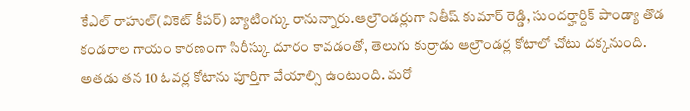కేఎల్ రాహుల్(వికెట్ కీపర్) బ్యాటింగ్కు రానున్నారు.ఆల్రౌండర్లుగా నితీష్ కుమార్ రెడ్డి, సుందర్హార్దిక్ పాండ్యా తొడ కండరాల గాయం కారణంగా సిరీస్కు దూరం కావడంతో, తెలుగు కుర్రాడు ఆల్రౌండర్ల కోటాలో చోటు దక్కనుంది. అతడు తన 10 ఓవర్ల కోటాను పూర్తిగా వేయాల్సి ఉంటుంది. మరో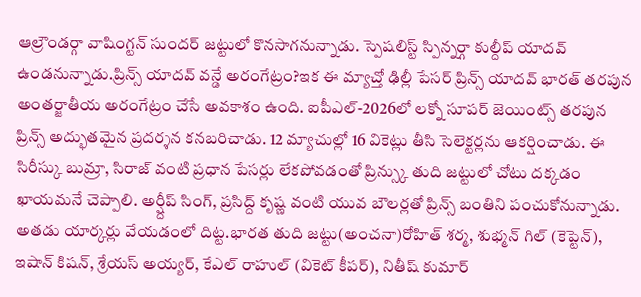ఆల్రౌండర్గా వాషింగ్టన్ సుందర్ జట్టులో కొనసాగనున్నాడు. స్పెషలిస్ట్ స్పిన్నర్గా కుల్దీప్ యాదవ్ ఉండనున్నాడు.ప్రిన్స్ యాదవ్ వన్డే అరంగేట్రం?ఇక ఈ మ్యాచ్తో ఢిల్లీ పేసర్ ప్రిన్స్ యాదవ్ భారత్ తరపున అంతర్జాతీయ అరంగేట్రం చేసే అవకాశం ఉంది. ఐపీఎల్-2026లో లక్నో సూపర్ జెయింట్స్ తరపున ప్రిన్స్ అద్భుతమైన ప్రదర్శన కనబరిచాడు. 12 మ్యాచుల్లో 16 వికెట్లు తీసి సెలెక్టర్లను ఆకర్షించాడు. ఈ సిరీస్కు బుమ్రా, సిరాజ్ వంటి ప్రధాన పేసర్లు లేకపోవడంతో ప్రిన్స్కు తుది జట్టులో చోటు దక్కడం ఖాయమనే చెప్పాలి. అర్ష్దీప్ సింగ్, ప్రసిద్ద్ కృష్ణ వంటి యువ బౌలర్లతో ప్రిన్స్ బంతిని పంచుకోనున్నాడు. అతడు యార్కర్లు వేయడంలో దిట్ట.భారత తుది జట్టు(అంచనా)రోహిత్ శర్మ, శుభ్మన్ గిల్ (కెప్టెన్), ఇషాన్ కిషన్, శ్రేయస్ అయ్యర్, కేఎల్ రాహుల్ (వికెట్ కీపర్), నితీష్ కుమార్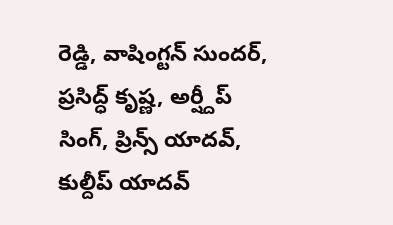రెడ్డి, వాషింగ్టన్ సుందర్, ప్రసిద్ధ్ కృష్ణ, అర్ష్దీప్ సింగ్, ప్రిన్స్ యాదవ్, కుల్దీప్ యాదవ్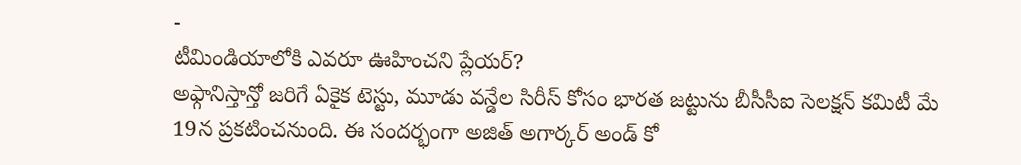-
టీమిండియాలోకి ఎవరూ ఊహించని ప్లేయర్?
అఫ్గానిస్తాన్తో జరిగే ఏకైక టెస్టు, మూడు వన్డేల సిరీస్ కోసం భారత జట్టును బీసీసీఐ సెలక్షన్ కమిటీ మే 19న ప్రకటించనుంది. ఈ సందర్భంగా అజిత్ అగార్కర్ అండ్ కో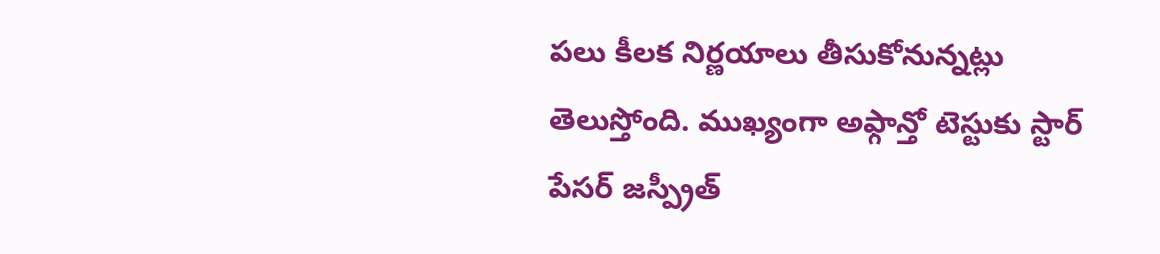పలు కీలక నిర్ణయాలు తీసుకోనున్నట్లు తెలుస్తోంది. ముఖ్యంగా అఫ్గాన్తో టెస్టుకు స్టార్ పేసర్ జస్ప్రీత్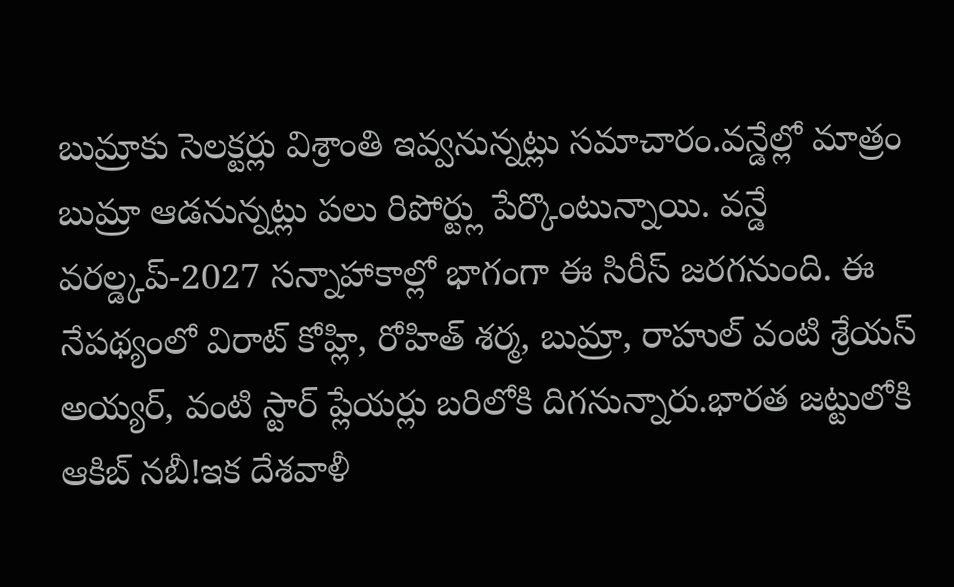బుమ్రాకు సెలక్టర్లు విశ్రాంతి ఇవ్వనున్నట్లు సమాచారం.వన్డేల్లో మాత్రం బుమ్రా ఆడనున్నట్లు పలు రిపోర్ట్లు పేర్కొంటున్నాయి. వన్డే వరల్డ్కప్-2027 సన్నాహాకాల్లో భాగంగా ఈ సిరీస్ జరగనుంది. ఈ నేపథ్యంలో విరాట్ కోహ్లి, రోహిత్ శర్మ, బుమ్రా, రాహుల్ వంటి శ్రేయస్ అయ్యర్, వంటి స్టార్ ప్లేయర్లు బరిలోకి దిగనున్నారు.భారత జట్టులోకి ఆకిబ్ నబీ!ఇక దేశవాళీ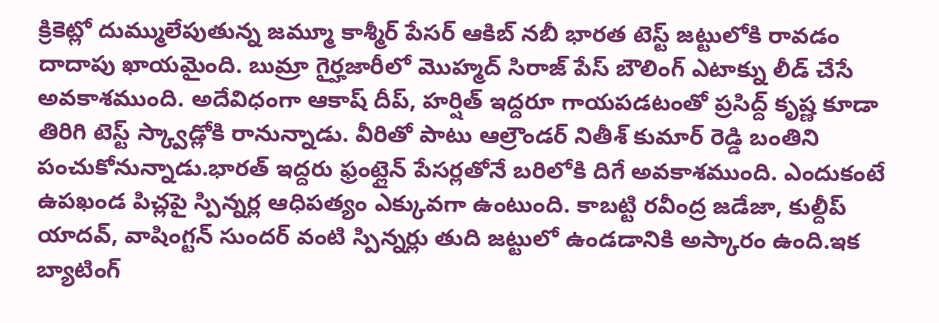క్రికెట్లో దుమ్ములేపుతున్న జమ్మూ కాశ్మీర్ పేసర్ ఆకిబ్ నబీ భారత టెస్ట్ జట్టులోకి రావడం దాదాపు ఖాయమైంది. బుమ్రా గైర్హజారీలో మొహ్మద్ సిరాజ్ పేస్ బౌలింగ్ ఎటాక్ను లీడ్ చేసే అవకాశముంది. అదేవిధంగా ఆకాష్ దీప్, హర్షిత్ ఇద్దరూ గాయపడటంతో ప్రసిద్ద్ కృష్ణ కూడా తిరిగి టెస్ట్ స్క్వాడ్లోకి రానున్నాడు. వీరితో పాటు ఆల్రౌండర్ నితీశ్ కుమార్ రెడ్డి బంతిని పంచుకోనున్నాడు.భారత్ ఇద్దరు ఫ్రంట్లైన్ పేసర్లతోనే బరిలోకి దిగే అవకాశముంది. ఎందుకంటే ఉపఖండ పిచ్లపై స్పిన్నర్ల ఆధిపత్యం ఎక్కువగా ఉంటుంది. కాబట్టి రవీంద్ర జడేజా, కుల్దీప్ యాదవ్, వాషింగ్టన్ సుందర్ వంటి స్పిన్నర్లు తుది జట్టులో ఉండడానికి అస్కారం ఉంది.ఇక బ్యాటింగ్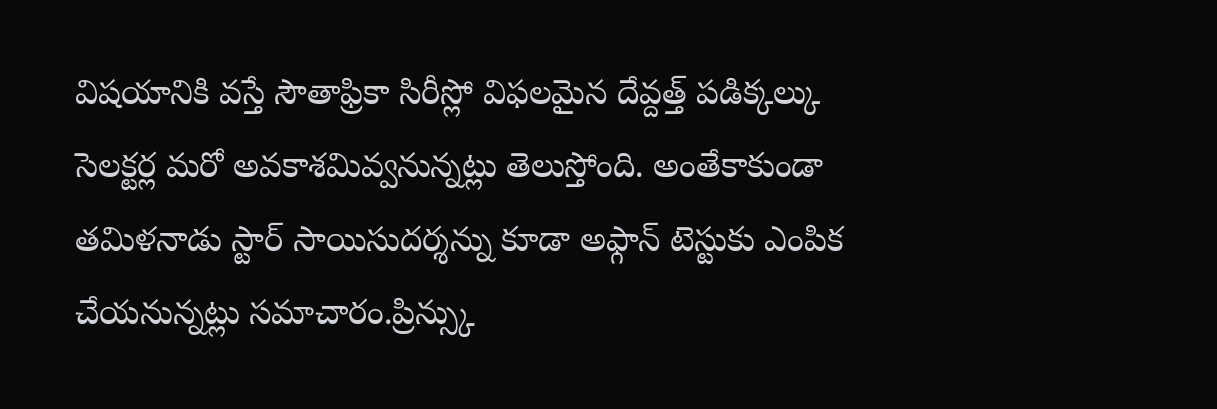విషయానికి వస్తే సౌతాఫ్రికా సిరీస్లో విఫలమైన దేవ్దత్త్ పడిక్కల్కు సెలక్టర్ల మరో అవకాశమివ్వనున్నట్లు తెలుస్తోంది. అంతేకాకుండా తమిళనాడు స్టార్ సాయిసుదర్శన్ను కూడా అఫ్గాన్ టెస్టుకు ఎంపిక చేయనున్నట్లు సమాచారం.ప్రిన్స్కు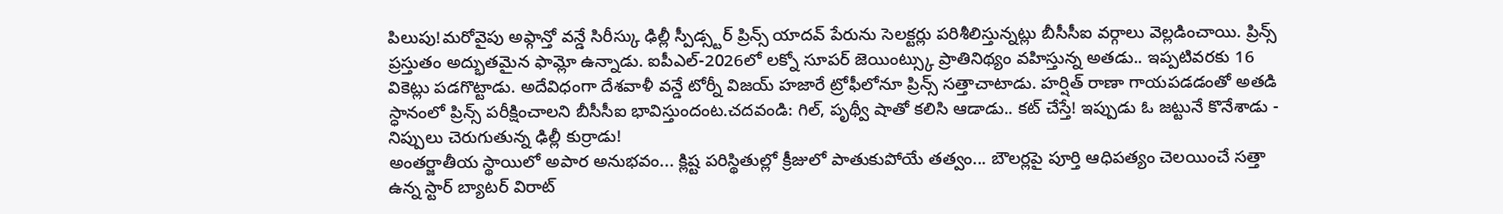పిలుపు!మరోవైపు అఫ్గాన్తో వన్డే సిరీస్కు ఢిల్లీ స్పీడ్స్టర్ ప్రిన్స్ యాదవ్ పేరును సెలక్టర్లు పరిశీలిస్తున్నట్లు బీసీసీఐ వర్గాలు వెల్లడించాయి. ప్రిన్స్ ప్రస్తుతం అద్భుతమైన ఫామ్లో ఉన్నాడు. ఐపీఎల్-2026లో లక్నో సూపర్ జెయింట్స్కు ప్రాతినిథ్యం వహిస్తున్న అతడు.. ఇప్పటివరకు 16 వికెట్లు పడగొట్టాడు. అదేవిధంగా దేశవాళీ వన్డే టోర్నీ విజయ్ హజారే ట్రోఫీలోనూ ప్రిన్స్ సత్తాచాటాడు. హర్షిత్ రాణా గాయపడడంతో అతడి స్ధానంలో ప్రిన్స్ పరీక్షించాలని బీసీసీఐ భావిస్తుందంట.చదవండి: గిల్, పృథ్వీ షాతో కలిసి ఆడాడు.. కట్ చేస్తే! ఇప్పుడు ఓ జట్టునే కొనేశాడు -
నిప్పులు చెరుగుతున్న ఢిల్లీ కుర్రాడు!
అంతర్జాతీయ స్థాయిలో అపార అనుభవం... క్లిష్ట పరిస్థితుల్లో క్రీజులో పాతుకుపోయే తత్వం... బౌలర్లపై పూర్తి ఆధిపత్యం చెలయించే సత్తా ఉన్న స్టార్ బ్యాటర్ విరాట్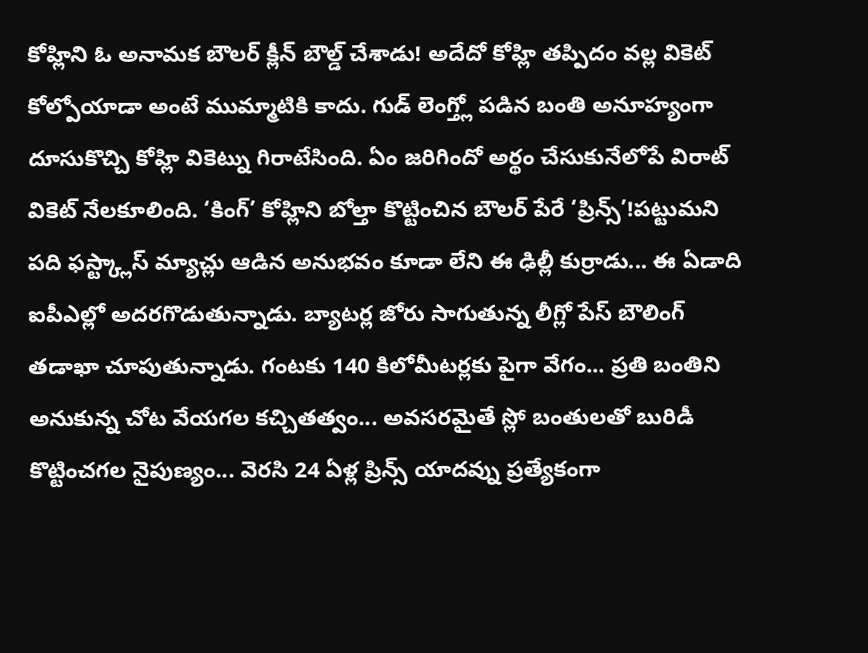కోహ్లిని ఓ అనామక బౌలర్ క్లీన్ బౌల్డ్ చేశాడు! అదేదో కోహ్లి తప్పిదం వల్ల వికెట్ కోల్పోయాడా అంటే ముమ్మాటికి కాదు. గుడ్ లెంగ్త్లో పడిన బంతి అనూహ్యంగా దూసుకొచ్చి కోహ్లి వికెట్ను గిరాటేసింది. ఏం జరిగిందో అర్థం చేసుకునేలోపే విరాట్ వికెట్ నేలకూలింది. ‘కింగ్’ కోహ్లిని బోల్తా కొట్టించిన బౌలర్ పేరే ‘ప్రిన్స్’!పట్టుమని పది ఫస్ట్క్లాస్ మ్యాచ్లు ఆడిన అనుభవం కూడా లేని ఈ ఢిల్లీ కుర్రాడు... ఈ ఏడాది ఐపీఎల్లో అదరగొడుతున్నాడు. బ్యాటర్ల జోరు సాగుతున్న లీగ్లో పేస్ బౌలింగ్ తడాఖా చూపుతున్నాడు. గంటకు 140 కిలోమీటర్లకు పైగా వేగం... ప్రతి బంతిని అనుకున్న చోట వేయగల కచ్చితత్వం... అవసరమైతే స్లో బంతులతో బురిడీ కొట్టించగల నైపుణ్యం... వెరసి 24 ఏళ్ల ప్రిన్స్ యాదవ్ను ప్రత్యేకంగా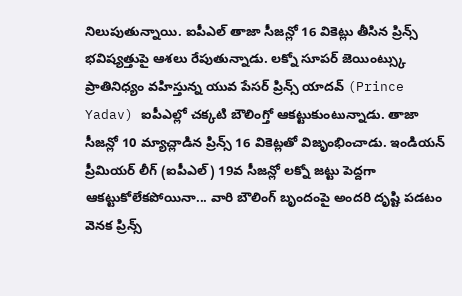నిలుపుతున్నాయి. ఐపీఎల్ తాజా సీజన్లో 16 వికెట్లు తీసిన ప్రిన్స్ భవిష్యత్తుపై ఆశలు రేపుతున్నాడు. లక్నో సూపర్ జెయింట్స్కు ప్రాతినిధ్యం వహిస్తున్న యువ పేసర్ ప్రిన్స్ యాదవ్ (Prince Yadav) ఐపీఎల్లో చక్కటి బౌలింగ్తో ఆకట్టుకుంటున్నాడు. తాజా సీజన్లో 10 మ్యాచ్లాడిన ప్రిన్స్ 16 వికెట్లతో విజృంభించాడు. ఇండియన్ ప్రీమియర్ లీగ్ (ఐపీఎల్) 19వ సీజన్లో లక్నో జట్టు పెద్దగా ఆకట్టుకోలేకపోయినా... వారి బౌలింగ్ బృందంపై అందరి దృష్టి పడటం వెనక ప్రిన్స్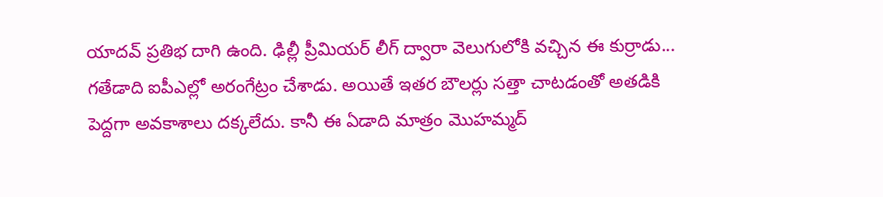యాదవ్ ప్రతిభ దాగి ఉంది. ఢిల్లీ ప్రీమియర్ లీగ్ ద్వారా వెలుగులోకి వచ్చిన ఈ కుర్రాడు... గతేడాది ఐపీఎల్లో అరంగేట్రం చేశాడు. అయితే ఇతర బౌలర్లు సత్తా చాటడంతో అతడికి పెద్దగా అవకాశాలు దక్కలేదు. కానీ ఈ ఏడాది మాత్రం మొహమ్మద్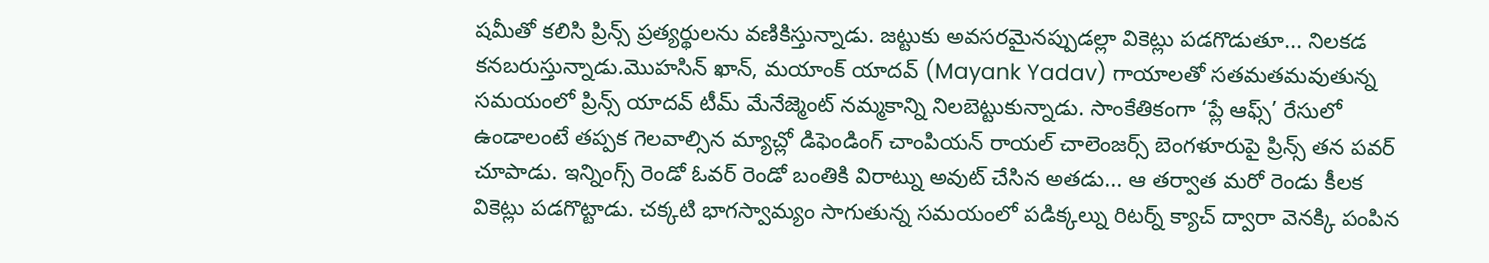షమీతో కలిసి ప్రిన్స్ ప్రత్యర్థులను వణికిస్తున్నాడు. జట్టుకు అవసరమైనప్పుడల్లా వికెట్లు పడగొడుతూ... నిలకడ కనబరుస్తున్నాడు.మొహసిన్ ఖాన్, మయాంక్ యాదవ్ (Mayank Yadav) గాయాలతో సతమతమవుతున్న సమయంలో ప్రిన్స్ యాదవ్ టీమ్ మేనేజ్మెంట్ నమ్మకాన్ని నిలబెట్టుకున్నాడు. సాంకేతికంగా ‘ప్లే ఆఫ్స్’ రేసులో ఉండాలంటే తప్పక గెలవాల్సిన మ్యాచ్లో డిఫెండింగ్ చాంపియన్ రాయల్ చాలెంజర్స్ బెంగళూరుపై ప్రిన్స్ తన పవర్ చూపాడు. ఇన్నింగ్స్ రెండో ఓవర్ రెండో బంతికి విరాట్ను అవుట్ చేసిన అతడు... ఆ తర్వాత మరో రెండు కీలక వికెట్లు పడగొట్టాడు. చక్కటి భాగస్వామ్యం సాగుతున్న సమయంలో పడిక్కల్ను రిటర్న్ క్యాచ్ ద్వారా వెనక్కి పంపిన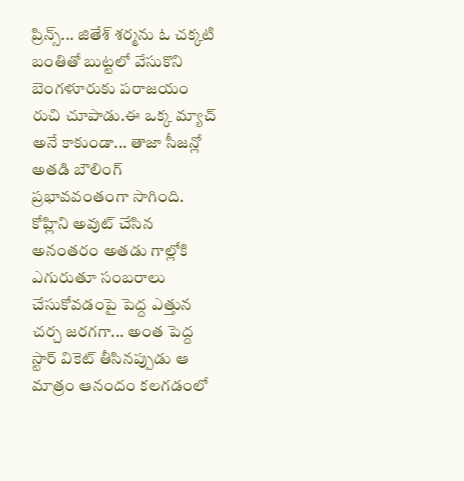ప్రిన్స్... జితేశ్ శర్మను ఓ చక్కటి బంతితో బుట్టలో వేసుకొని బెంగళూరుకు పరాజయం రుచి చూపాడు.ఈ ఒక్క మ్యాచ్ అనే కాకుండా... తాజా సీజన్లో అతడి బౌలింగ్ ప్రభావవంతంగా సాగింది. కోహ్లిని అవుట్ చేసిన అనంతరం అతడు గాల్లోకి ఎగురుతూ సంబరాలు చేసుకోవడంపై పెద్ద ఎత్తున చర్చ జరగగా... అంత పెద్ద స్టార్ వికెట్ తీసినప్పుడు ఆ మాత్రం ఆనందం కలగడంలో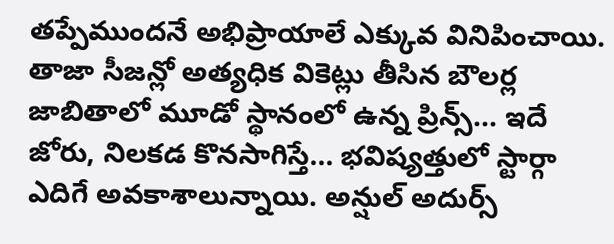తప్పేముందనే అభిప్రాయాలే ఎక్కువ వినిపించాయి. తాజా సీజన్లో అత్యధిక వికెట్లు తీసిన బౌలర్ల జాబితాలో మూడో స్థానంలో ఉన్న ప్రిన్స్... ఇదే జోరు, నిలకడ కొనసాగిస్తే... భవిష్యత్తులో స్టార్గా ఎదిగే అవకాశాలున్నాయి. అన్షుల్ అదుర్స్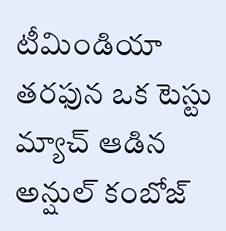టీమిండియా తరఫున ఒక టెస్టు మ్యాచ్ ఆడిన అన్షుల్ కంబోజ్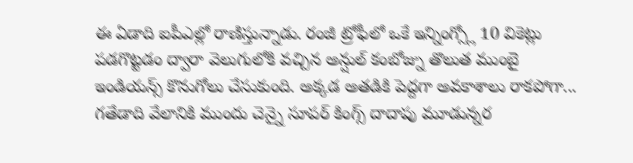ఈ ఏడాది ఐపీఎల్లో రాణిస్తున్నాడు. రంజీ ట్రోఫీలో ఒకే ఇన్నింగ్స్లో 10 వికెట్లు పడగొట్టడం ద్వారా వెలుగులోకి వచ్చిన అన్షుల్ కంబోజ్ను తొలుత ముంబై ఇండియన్స్ కొనుగోలు చేసుకుంది. అక్కడ అతడికి పెద్దగా అవకాశాలు రాకపోగా... గతేడాది వేలానికి ముందు చెన్నై సూపర్ కింగ్స్ దాదాపు మూడున్నర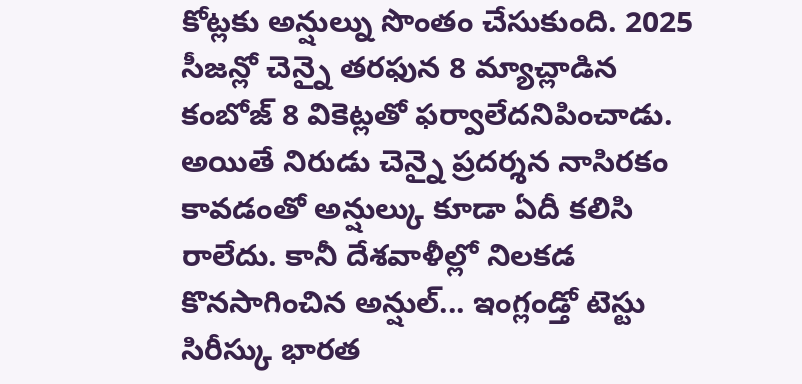కోట్లకు అన్షుల్ను సొంతం చేసుకుంది. 2025 సీజన్లో చెన్నై తరఫున 8 మ్యాచ్లాడిన కంబోజ్ 8 వికెట్లతో ఫర్వాలేదనిపించాడు. అయితే నిరుడు చెన్నై ప్రదర్శన నాసిరకం కావడంతో అన్షుల్కు కూడా ఏదీ కలిసి రాలేదు. కానీ దేశవాళీల్లో నిలకడ కొనసాగించిన అన్షుల్... ఇంగ్లండ్తో టెస్టు సిరీస్కు భారత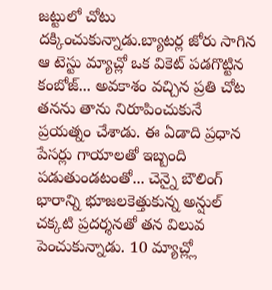జట్టులో చోటు దక్కించుకున్నాడు.బ్యాటర్ల జోరు సాగిన ఆ టెస్టు మ్యాచ్లో ఒక వికెట్ పడగొట్టిన కంబోజ్... అవకాశం వచ్చిన ప్రతి చోట తనను తాను నిరూపించుకునే ప్రయత్నం చేశాడు. ఈ ఏడాది ప్రధాన పేసర్లు గాయాలతో ఇబ్బంది పడుతుండటంతో... చెన్నై బౌలింగ్ భారాన్ని భూజలకెత్తుకున్న అన్షుల్ చక్కటి ప్రదర్శనతో తన విలువ పెంచుకున్నాడు. 10 మ్యాచ్ల్లో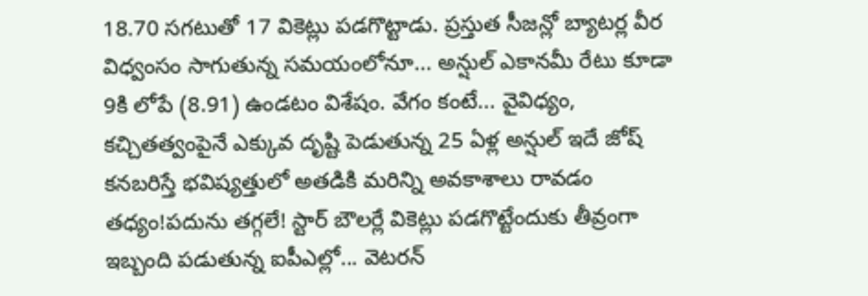18.70 సగటుతో 17 వికెట్లు పడగొట్టాడు. ప్రస్తుత సీజన్లో బ్యాటర్ల వీర విధ్వంసం సాగుతున్న సమయంలోనూ... అన్షుల్ ఎకానమీ రేటు కూడా 9కి లోపే (8.91) ఉండటం విశేషం. వేగం కంటే... వైవిధ్యం, కచ్చితత్వంపైనే ఎక్కువ దృష్టి పెడుతున్న 25 ఏళ్ల అన్షుల్ ఇదే జోష్ కనబరిస్తే భవిష్యత్తులో అతడికి మరిన్ని అవకాశాలు రావడం తధ్యం!పదును తగ్గలే! స్టార్ బౌలర్లే వికెట్లు పడగొట్టేందుకు తీవ్రంగా ఇబ్బంది పడుతున్న ఐపీఎల్లో... వెటరన్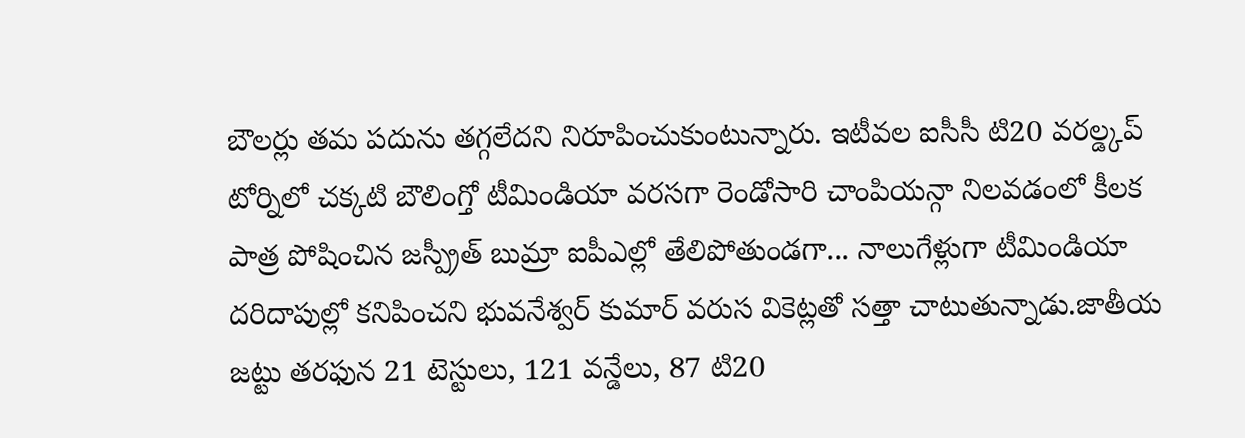బౌలర్లు తమ పదును తగ్గలేదని నిరూపించుకుంటున్నారు. ఇటీవల ఐసీసీ టి20 వరల్డ్కప్ టోర్నిలో చక్కటి బౌలింగ్తో టీమిండియా వరసగా రెండోసారి చాంపియన్గా నిలవడంలో కీలక పాత్ర పోషించిన జస్ప్రీత్ బుమ్రా ఐపీఎల్లో తేలిపోతుండగా... నాలుగేళ్లుగా టీమిండియా దరిదాపుల్లో కనిపించని భువనేశ్వర్ కుమార్ వరుస వికెట్లతో సత్తా చాటుతున్నాడు.జాతీయ జట్టు తరఫున 21 టెస్టులు, 121 వన్డేలు, 87 టి20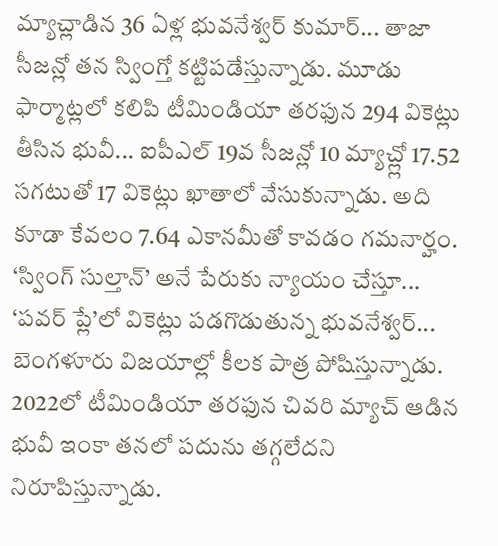మ్యాచ్లాడిన 36 ఏళ్ల భువనేశ్వర్ కుమార్... తాజా సీజన్లో తన స్వింగ్తో కట్టిపడేస్తున్నాడు. మూడు ఫార్మాట్లలో కలిపి టీమిండియా తరఫున 294 వికెట్లు తీసిన భువీ... ఐపీఎల్ 19వ సీజన్లో 10 మ్యాచ్ల్లో 17.52 సగటుతో 17 వికెట్లు ఖాతాలో వేసుకున్నాడు. అది కూడా కేవలం 7.64 ఎకానమీతో కావడం గమనార్హం. ‘స్వింగ్ సుల్తాన్’ అనే పేరుకు న్యాయం చేస్తూ... ‘పవర్ ప్లే’లో వికెట్లు పడగొడుతున్న భువనేశ్వర్... బెంగళూరు విజయాల్లో కీలక పాత్ర పోషిస్తున్నాడు. 2022లో టీమిండియా తరఫున చివరి మ్యాచ్ ఆడిన భువీ ఇంకా తనలో పదును తగ్గలేదని నిరూపిస్తున్నాడు.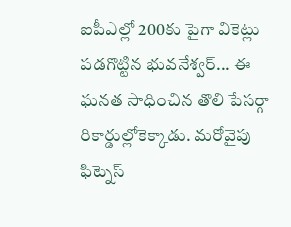ఐపీఎల్లో 200కు పైగా వికెట్లు పడగొట్టిన భువనేశ్వర్... ఈ ఘనత సాధించిన తొలి పేసర్గా రికార్డుల్లోకెక్కాడు. మరోవైపు ఫిట్నెస్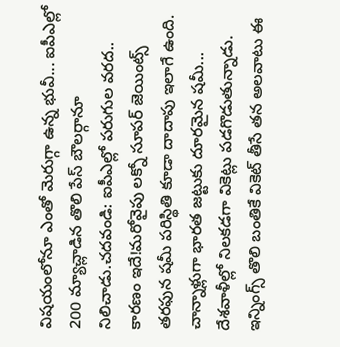విషయంలోనూ ఎంతో మెరుగ్గా ఉన్న భువీ... ఐపీఎల్లో 200 మ్యాచ్లాడిన తొలి పేస్ బౌలర్గానూ నిలిచాడు.చదవండి: ఐపీఎల్లో పరుగుల వరద.. కారణం ఇదే!మరోవైపు లక్నో సూపర్ జెయింట్స్ తరఫున షమీ పరిస్థితి కూడా దాదాపు ఇలాగే ఉంది. చాన్నాళ్లుగా భారత జట్టుకు దూరమైన షమీ... దేశవాళీల్లో నిలకడగా వికెట్లు పడగొడుతున్నాడు. ఇన్నింగ్స్ తొలి బంతికే వికెట్ తీసే తన అలవాటు ఈ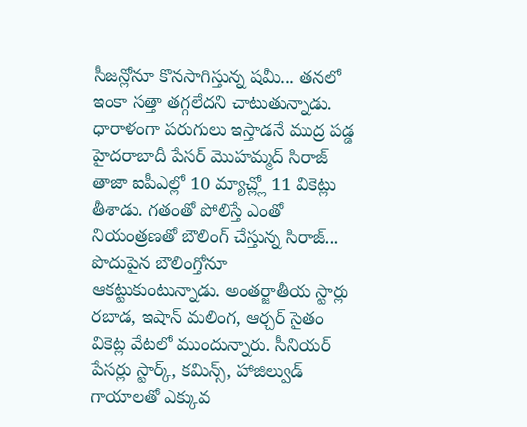సీజన్లోనూ కొనసాగిస్తున్న షమీ... తనలో ఇంకా సత్తా తగ్గలేదని చాటుతున్నాడు. ధారాళంగా పరుగులు ఇస్తాడనే ముద్ర పడ్డ హైదరాబాదీ పేసర్ మొహమ్మద్ సిరాజ్ తాజా ఐపీఎల్లో 10 మ్యాచ్ల్లో 11 వికెట్లు తీశాడు. గతంతో పోలిస్తే ఎంతో నియంత్రణతో బౌలింగ్ చేస్తున్న సిరాజ్... పొదుపైన బౌలింగ్తోనూ ఆకట్టుకుంటున్నాడు. అంతర్జాతీయ స్టార్లు రబాడ, ఇషాన్ మలింగ, ఆర్చర్ సైతం వికెట్ల వేటలో ముందున్నారు. సీనియర్ పేసర్లు స్టార్క్, కమిన్స్, హాజిల్వుడ్ గాయాలతో ఎక్కువ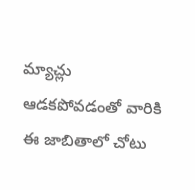మ్యాచ్లు ఆడకపోవడంతో వారికి ఈ జాబితాలో చోటు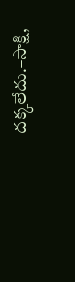దక్కలేదు.–సాక్షి,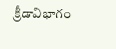క్రీడావిభాగం